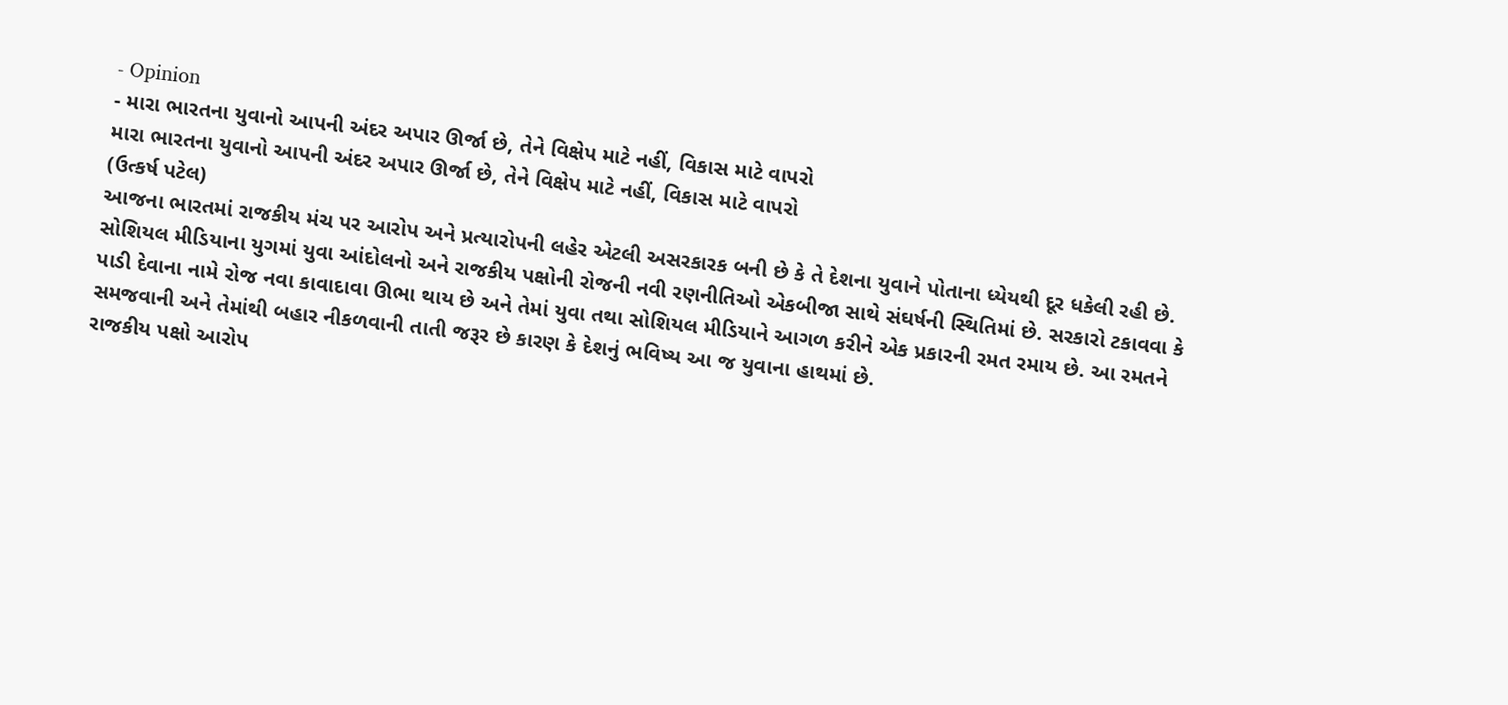- Opinion
- મારા ભારતના યુવાનો આપની અંદર અપાર ઊર્જા છે, તેને વિક્ષેપ માટે નહીં, વિકાસ માટે વાપરો
મારા ભારતના યુવાનો આપની અંદર અપાર ઊર્જા છે, તેને વિક્ષેપ માટે નહીં, વિકાસ માટે વાપરો
(ઉત્કર્ષ પટેલ)
આજના ભારતમાં રાજકીય મંચ પર આરોપ અને પ્રત્યારોપની લહેર એટલી અસરકારક બની છે કે તે દેશના યુવાને પોતાના ધ્યેયથી દૂર ધકેલી રહી છે. સોશિયલ મીડિયાના યુગમાં યુવા આંદોલનો અને રાજકીય પક્ષોની રોજની નવી રણનીતિઓ એકબીજા સાથે સંઘર્ષની સ્થિતિમાં છે. સરકારો ટકાવવા કે પાડી દેવાના નામે રોજ નવા કાવાદાવા ઊભા થાય છે અને તેમાં યુવા તથા સોશિયલ મીડિયાને આગળ કરીને એક પ્રકારની રમત રમાય છે. આ રમતને સમજવાની અને તેમાંથી બહાર નીકળવાની તાતી જરૂર છે કારણ કે દેશનું ભવિષ્ય આ જ યુવાના હાથમાં છે.
રાજકીય પક્ષો આરોપ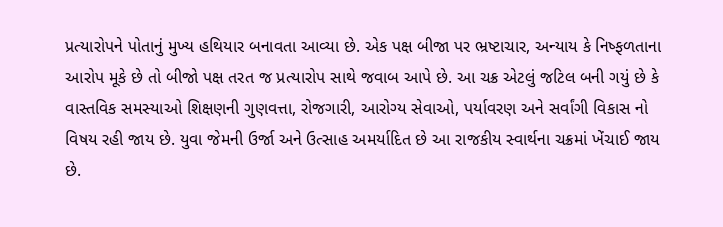પ્રત્યારોપને પોતાનું મુખ્ય હથિયાર બનાવતા આવ્યા છે. એક પક્ષ બીજા પર ભ્રષ્ટાચાર, અન્યાય કે નિષ્ફળતાના આરોપ મૂકે છે તો બીજો પક્ષ તરત જ પ્રત્યારોપ સાથે જવાબ આપે છે. આ ચક્ર એટલું જટિલ બની ગયું છે કે વાસ્તવિક સમસ્યાઓ શિક્ષણની ગુણવત્તા, રોજગારી, આરોગ્ય સેવાઓ, પર્યાવરણ અને સર્વાંગી વિકાસ નો વિષય રહી જાય છે. યુવા જેમની ઉર્જા અને ઉત્સાહ અમર્યાદિત છે આ રાજકીય સ્વાર્થના ચક્રમાં ખેંચાઈ જાય છે.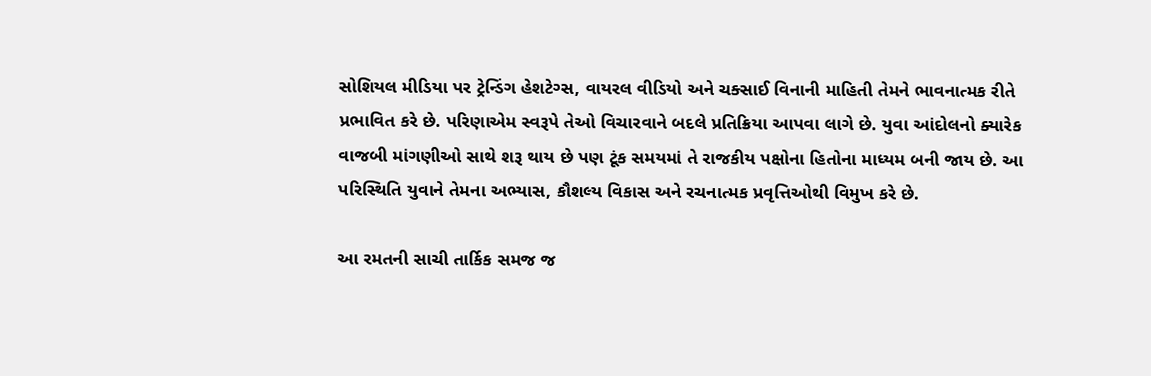સોશિયલ મીડિયા પર ટ્રેન્ડિંગ હેશટેગ્સ, વાયરલ વીડિયો અને ચક્સાઈ વિનાની માહિતી તેમને ભાવનાત્મક રીતે પ્રભાવિત કરે છે. પરિણાએમ સ્વરૂપે તેઓ વિચારવાને બદલે પ્રતિક્રિયા આપવા લાગે છે. યુવા આંદોલનો ક્યારેક વાજબી માંગણીઓ સાથે શરૂ થાય છે પણ ટૂંક સમયમાં તે રાજકીય પક્ષોના હિતોના માધ્યમ બની જાય છે. આ પરિસ્થિતિ યુવાને તેમના અભ્યાસ, કૌશલ્ય વિકાસ અને રચનાત્મક પ્રવૃત્તિઓથી વિમુખ કરે છે.

આ રમતની સાચી તાર્કિક સમજ જ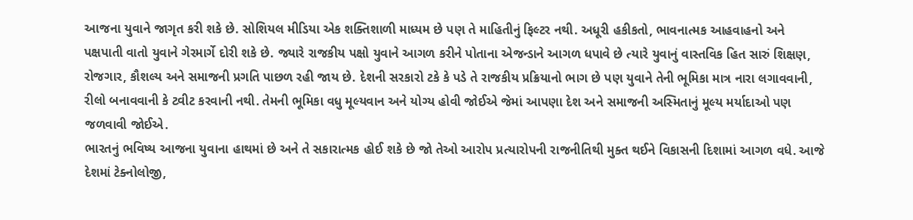આજના યુવાને જાગૃત કરી શકે છે. સોશિયલ મીડિયા એક શક્તિશાળી માધ્યમ છે પણ તે માહિતીનું ફિલ્ટર નથી. અધૂરી હકીકતો, ભાવનાત્મક આહવાહનો અને પક્ષપાતી વાતો યુવાને ગેરમાર્ગે દોરી શકે છે. જ્યારે રાજકીય પક્ષો યુવાને આગળ કરીને પોતાના એજન્ડાને આગળ ધપાવે છે ત્યારે યુવાનું વાસ્તવિક હિત સારું શિક્ષણ, રોજગાર, કૌશલ્ય અને સમાજની પ્રગતિ પાછળ રહી જાય છે. દેશની સરકારો ટકે કે પડે તે રાજકીય પ્રક્રિયાનો ભાગ છે પણ યુવાને તેની ભૂમિકા માત્ર નારા લગાવવાની, રીલો બનાવવાની કે ટ્વીટ કરવાની નથી. તેમની ભૂમિકા વધુ મૂલ્યવાન અને યોગ્ય હોવી જોઈએ જેમાં આપણા દેશ અને સમાજની અસ્મિતાનું મૂલ્ય મર્યાદાઓ પણ જળવાવી જોઈએ.
ભારતનું ભવિષ્ય આજના યુવાના હાથમાં છે અને તે સકારાત્મક હોઈ શકે છે જો તેઓ આરોપ પ્રત્યારોપની રાજનીતિથી મુક્ત થઈને વિકાસની દિશામાં આગળ વધે. આજે દેશમાં ટેક્નોલોજી,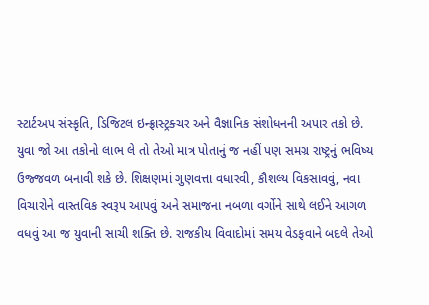સ્ટાર્ટઅપ સંસ્કૃતિ, ડિજિટલ ઇન્ફ્રાસ્ટ્રક્ચર અને વૈજ્ઞાનિક સંશોધનની અપાર તકો છે. યુવા જો આ તકોનો લાભ લે તો તેઓ માત્ર પોતાનું જ નહીં પણ સમગ્ર રાષ્ટ્રનું ભવિષ્ય ઉજ્જવળ બનાવી શકે છે. શિક્ષણમાં ગુણવત્તા વધારવી, કૌશલ્ય વિકસાવવું, નવા વિચારોને વાસ્તવિક સ્વરૂપ આપવું અને સમાજના નબળા વર્ગોને સાથે લઈને આગળ વધવું આ જ યુવાની સાચી શક્તિ છે. રાજકીય વિવાદોમાં સમય વેડફવાને બદલે તેઓ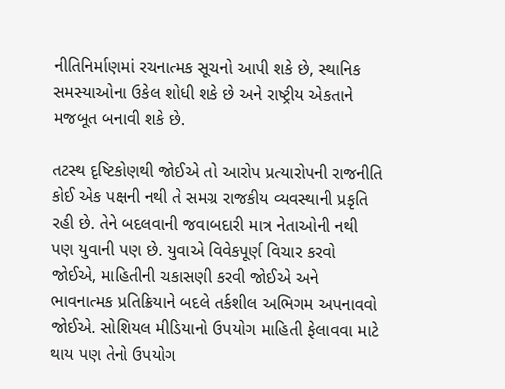નીતિનિર્માણમાં રચનાત્મક સૂચનો આપી શકે છે, સ્થાનિક સમસ્યાઓના ઉકેલ શોધી શકે છે અને રાષ્ટ્રીય એકતાને મજબૂત બનાવી શકે છે.

તટસ્થ દૃષ્ટિકોણથી જોઈએ તો આરોપ પ્રત્યારોપની રાજનીતિ કોઈ એક પક્ષની નથી તે સમગ્ર રાજકીય વ્યવસ્થાની પ્રકૃતિ રહી છે. તેને બદલવાની જવાબદારી માત્ર નેતાઓની નથી પણ યુવાની પણ છે. યુવાએ વિવેકપૂર્ણ વિચાર કરવો જોઈએ, માહિતીની ચકાસણી કરવી જોઈએ અને ભાવનાત્મક પ્રતિક્રિયાને બદલે તર્કશીલ અભિગમ અપનાવવો જોઈએ. સોશિયલ મીડિયાનો ઉપયોગ માહિતી ફેલાવવા માટે થાય પણ તેનો ઉપયોગ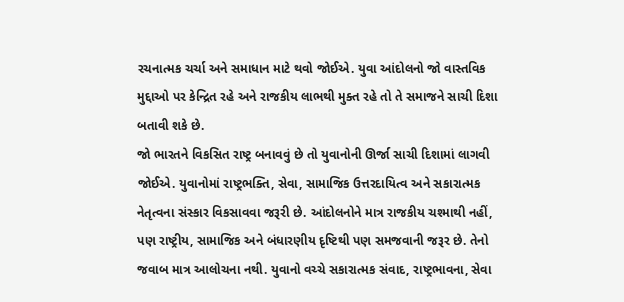રચનાત્મક ચર્ચા અને સમાધાન માટે થવો જોઈએ. યુવા આંદોલનો જો વાસ્તવિક મુદ્દાઓ પર કેન્દ્રિત રહે અને રાજકીય લાભથી મુક્ત રહે તો તે સમાજને સાચી દિશા બતાવી શકે છે.
જો ભારતને વિકસિત રાષ્ટ્ર બનાવવું છે તો યુવાનોની ઊર્જા સાચી દિશામાં લાગવી જોઈએ. યુવાનોમાં રાષ્ટ્રભક્તિ, સેવા, સામાજિક ઉત્તરદાયિત્વ અને સકારાત્મક નેતૃત્વના સંસ્કાર વિકસાવવા જરૂરી છે. આંદોલનોને માત્ર રાજકીય ચશ્માથી નહીં, પણ રાષ્ટ્રીય, સામાજિક અને બંધારણીય દૃષ્ટિથી પણ સમજવાની જરૂર છે. તેનો જવાબ માત્ર આલોચના નથી. યુવાનો વચ્ચે સકારાત્મક સંવાદ, રાષ્ટ્રભાવના, સેવા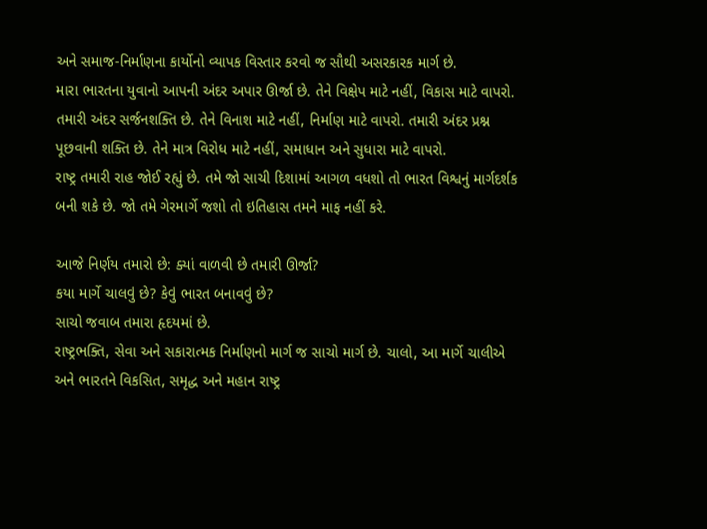અને સમાજ-નિર્માણના કાર્યોનો વ્યાપક વિસ્તાર કરવો જ સૌથી અસરકારક માર્ગ છે.
મારા ભારતના યુવાનો આપની અંદર અપાર ઊર્જા છે. તેને વિક્ષેપ માટે નહીં, વિકાસ માટે વાપરો. તમારી અંદર સર્જનશક્તિ છે. તેને વિનાશ માટે નહીં, નિર્માણ માટે વાપરો. તમારી અંદર પ્રશ્ન પૂછવાની શક્તિ છે. તેને માત્ર વિરોધ માટે નહીં, સમાધાન અને સુધારા માટે વાપરો.
રાષ્ટ્ર તમારી રાહ જોઈ રહ્યું છે. તમે જો સાચી દિશામાં આગળ વધશો તો ભારત વિશ્વનું માર્ગદર્શક બની શકે છે. જો તમે ગેરમાર્ગે જશો તો ઇતિહાસ તમને માફ નહીં કરે.

આજે નિર્ણય તમારો છે: ક્યાં વાળવી છે તમારી ઊર્જા?
કયા માર્ગે ચાલવું છે? કેવું ભારત બનાવવું છે?
સાચો જવાબ તમારા હૃદયમાં છે.
રાષ્ટ્રભક્તિ, સેવા અને સકારાત્મક નિર્માણનો માર્ગ જ સાચો માર્ગ છે. ચાલો, આ માર્ગે ચાલીએ અને ભારતને વિકસિત, સમૃદ્ધ અને મહાન રાષ્ટ્ર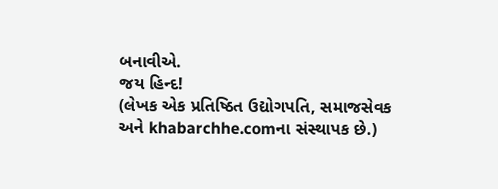બનાવીએ.
જય હિન્દ!
(લેખક એક પ્રતિષ્ઠિત ઉદ્યોગપતિ, સમાજસેવક અને khabarchhe.comના સંસ્થાપક છે.)